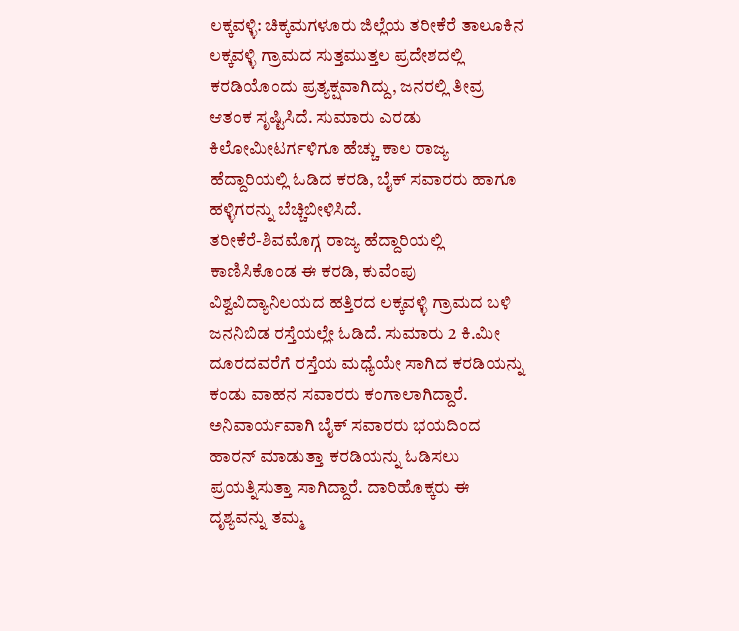ಲಕ್ಕವಳ್ಳಿ: ಚಿಕ್ಕಮಗಳೂರು ಜಿಲ್ಲೆಯ ತರೀಕೆರೆ ತಾಲೂಕಿನ ಲಕ್ಕವಳ್ಳಿ ಗ್ರಾಮದ ಸುತ್ತಮುತ್ತಲ ಪ್ರದೇಶದಲ್ಲಿ ಕರಡಿಯೊಂದು ಪ್ರತ್ಯಕ್ಷವಾಗಿದ್ದು, ಜನರಲ್ಲಿ ತೀವ್ರ ಆತಂಕ ಸೃಷ್ಟಿಸಿದೆ. ಸುಮಾರು ಎರಡು ಕಿಲೋಮೀಟರ್ಗಳಿಗೂ ಹೆಚ್ಚು ಕಾಲ ರಾಜ್ಯ ಹೆದ್ದಾರಿಯಲ್ಲಿ ಓಡಿದ ಕರಡಿ, ಬೈಕ್ ಸವಾರರು ಹಾಗೂ ಹಳ್ಳಿಗರನ್ನು ಬೆಚ್ಚಿಬೀಳಿಸಿದೆ.
ತರೀಕೆರೆ-ಶಿವಮೊಗ್ಗ ರಾಜ್ಯ ಹೆದ್ದಾರಿಯಲ್ಲಿ ಕಾಣಿಸಿಕೊಂಡ ಈ ಕರಡಿ, ಕುವೆಂಪು ವಿಶ್ವವಿದ್ಯಾನಿಲಯದ ಹತ್ತಿರದ ಲಕ್ಕವಳ್ಳಿ ಗ್ರಾಮದ ಬಳಿ ಜನನಿಬಿಡ ರಸ್ತೆಯಲ್ಲೇ ಓಡಿದೆ. ಸುಮಾರು 2 ಕಿ.ಮೀ ದೂರದವರೆಗೆ ರಸ್ತೆಯ ಮಧ್ಯೆಯೇ ಸಾಗಿದ ಕರಡಿಯನ್ನು ಕಂಡು ವಾಹನ ಸವಾರರು ಕಂಗಾಲಾಗಿದ್ದಾರೆ. ಅನಿವಾರ್ಯವಾಗಿ ಬೈಕ್ ಸವಾರರು ಭಯದಿಂದ ಹಾರನ್ ಮಾಡುತ್ತಾ ಕರಡಿಯನ್ನು ಓಡಿಸಲು ಪ್ರಯತ್ನಿಸುತ್ತಾ ಸಾಗಿದ್ದಾರೆ. ದಾರಿಹೊಕ್ಕರು ಈ ದೃಶ್ಯವನ್ನು ತಮ್ಮ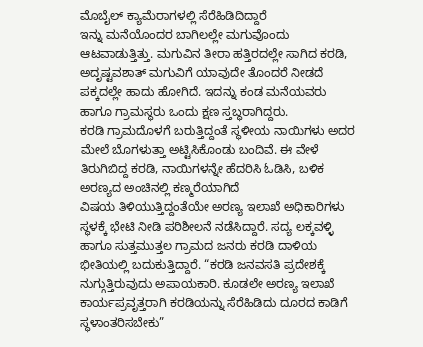ಮೊಬೈಲ್ ಕ್ಯಾಮೆರಾಗಳಲ್ಲಿ ಸೆರೆಹಿಡಿದಿದ್ದಾರೆ
ಇನ್ನು ಮನೆಯೊಂದರ ಬಾಗಿಲಲ್ಲೇ ಮಗುವೊಂದು ಆಟವಾಡುತ್ತಿತ್ತು. ಮಗುವಿನ ತೀರಾ ಹತ್ತಿರದಲ್ಲೇ ಸಾಗಿದ ಕರಡಿ, ಅದೃಷ್ಟವಶಾತ್ ಮಗುವಿಗೆ ಯಾವುದೇ ತೊಂದರೆ ನೀಡದೆ ಪಕ್ಕದಲ್ಲೇ ಹಾದು ಹೋಗಿದೆ. ಇದನ್ನು ಕಂಡ ಮನೆಯವರು ಹಾಗೂ ಗ್ರಾಮಸ್ಥರು ಒಂದು ಕ್ಷಣ ಸ್ತಬ್ಧರಾಗಿದ್ದರು.
ಕರಡಿ ಗ್ರಾಮದೊಳಗೆ ಬರುತ್ತಿದ್ದಂತೆ ಸ್ಥಳೀಯ ನಾಯಿಗಳು ಅದರ ಮೇಲೆ ಬೊಗಳುತ್ತಾ ಅಟ್ಟಿಸಿಕೊಂಡು ಬಂದಿವೆ. ಈ ವೇಳೆ ತಿರುಗಿಬಿದ್ದ ಕರಡಿ, ನಾಯಿಗಳನ್ನೇ ಹೆದರಿಸಿ ಓಡಿಸಿ, ಬಳಿಕ ಅರಣ್ಯದ ಅಂಚಿನಲ್ಲಿ ಕಣ್ಮರೆಯಾಗಿದೆ
ವಿಷಯ ತಿಳಿಯುತ್ತಿದ್ದಂತೆಯೇ ಅರಣ್ಯ ಇಲಾಖೆ ಅಧಿಕಾರಿಗಳು ಸ್ಥಳಕ್ಕೆ ಭೇಟಿ ನೀಡಿ ಪರಿಶೀಲನೆ ನಡೆಸಿದ್ದಾರೆ. ಸದ್ಯ ಲಕ್ಕವಳ್ಳಿ ಹಾಗೂ ಸುತ್ತಮುತ್ತಲ ಗ್ರಾಮದ ಜನರು ಕರಡಿ ದಾಳಿಯ ಭೀತಿಯಲ್ಲಿ ಬದುಕುತ್ತಿದ್ದಾರೆ. “ಕರಡಿ ಜನವಸತಿ ಪ್ರದೇಶಕ್ಕೆ ನುಗ್ಗುತ್ತಿರುವುದು ಅಪಾಯಕಾರಿ. ಕೂಡಲೇ ಅರಣ್ಯ ಇಲಾಖೆ ಕಾರ್ಯಪ್ರವೃತ್ತರಾಗಿ ಕರಡಿಯನ್ನು ಸೆರೆಹಿಡಿದು ದೂರದ ಕಾಡಿಗೆ ಸ್ಥಳಾಂತರಿಸಬೇಕು”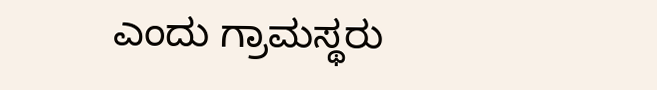ಎಂದು ಗ್ರಾಮಸ್ಥರು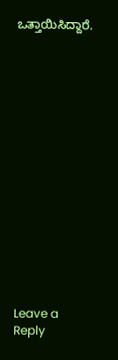ಒತ್ತಾಯಿಸಿದ್ದಾರೆ.
















Leave a Reply